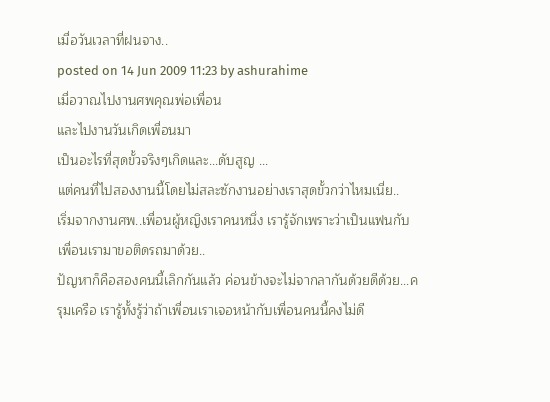เมื่อวันเวลาที่ฝนจาง..
posted on 14 Jun 2009 11:23 by ashurahime
เมื่อวาณไปงานศพคุณพ่อเพื่อน
และไปงานวันเกิดเพื่อนมา
เป็นอะไรที่สุดขั้วจริงๆเกิดและ...ดับสูญ ...
แต่คนที่ไปสองงานนี้โดยไม่สละซักงานอย่างเราสุดขั้วกว่าไหมเนี่ย..
เริ่มจากงานศพ..เพื่อนผู้หญิงเราคนหนึ่ง เรารู้จักเพราะว่าเป็นแฟนกับเพื่อนเรามาขอติดรถมาด้วย..
ปัญหาก็คือสองคนนี้เลิกกันแล้ว ค่อนข้างจะไม่จากลากันด้วยดีด้วย...ครุมเครือ เรารู้ทั้งรู้ว่าถ้าเพื่อนเราเจอหน้ากับเพื่อนคนนี้คงไม่ดี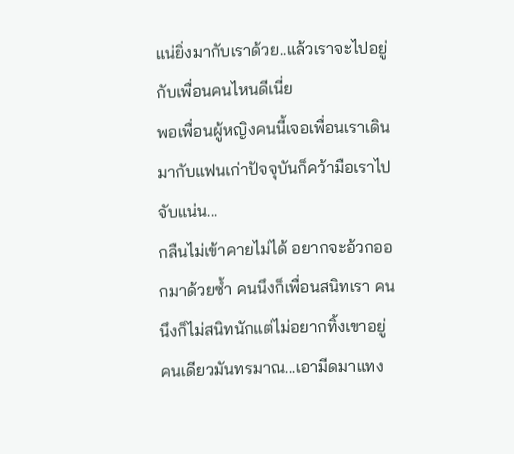แน่ยิ่งมากับเราด้วย..แล้วเราจะไปอยู่กับเพื่อนคนไหนดีเนี่ย
พอเพื่อนผู้หญิงคนนี้เจอเพื่อนเราเดินมากับแฟนเก่าปัจจุบันก็คว้ามือเราไปจับแน่น...
กลืนไม่เข้าคายไม่ได้ อยากจะอ้วกออกมาด้วยซ้ำ คนนึงก็เพื่อนสนิทเรา คนนึงก็ไม่สนิทนักแต่ไม่อยากทิ้งเขาอยู่คนเดียวมันทรมาณ...เอามีดมาแทง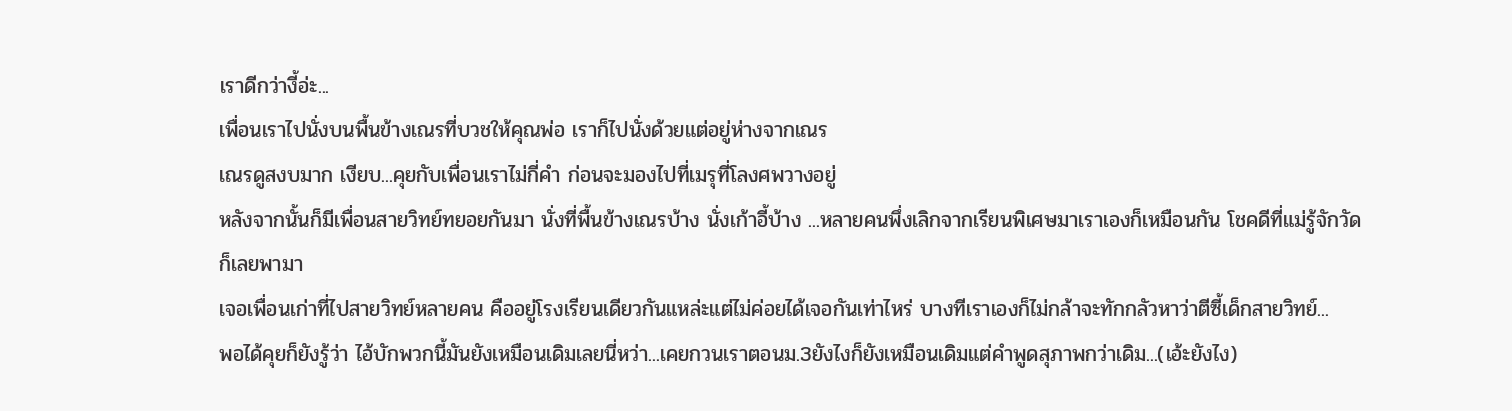เราดีกว่างี้อ่ะ...
เพื่อนเราไปนั่งบนพื้นข้างเณรที่บวชให้คุณพ่อ เราก็ไปนั่งด้วยแต่อยู่ห่างจากเณร
เณรดูสงบมาก เงียบ...คุยกับเพื่อนเราไม่กี่คำ ก่อนจะมองไปที่เมรุที่โลงศพวางอยู่
หลังจากนั้นก็มีเพื่อนสายวิทย์ทยอยกันมา นั่งที่พื้นข้างเณรบ้าง นั่งเก้าอี้บ้าง ...หลายคนพึ่งเลิกจากเรียนพิเศษมาเราเองก็เหมือนกัน โชคดีที่แม่รู้จักวัดก็เลยพามา
เจอเพื่อนเก่าที่ไปสายวิทย์หลายคน คืออยู่โรงเรียนเดียวกันแหล่ะแต่ไม่ค่อยได้เจอกันเท่าไหร่ บางทีเราเองก็ไม่กล้าจะทักกลัวหาว่าตีซี้เด็กสายวิทย์...
พอได้คุยก็ยังรู้ว่า ไอ้บักพวกนี้มันยังเหมือนเดิมเลยนี่หว่า...เคยกวนเราตอนม.3ยังไงก็ยังเหมือนเดิมแต่คำพูดสุภาพกว่าเดิม...(เอ้ะยังไง)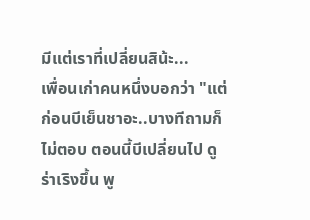มีแต่เราที่เปลี่ยนสิน้ะ...
เพื่อนเก่าคนหนึ่งบอกว่า "แต่ก่อนบีเย็นชาอะ..บางทีถามก็ไม่ตอบ ตอนนี้บีเปลี่ยนไป ดูร่าเริงขึ้น พู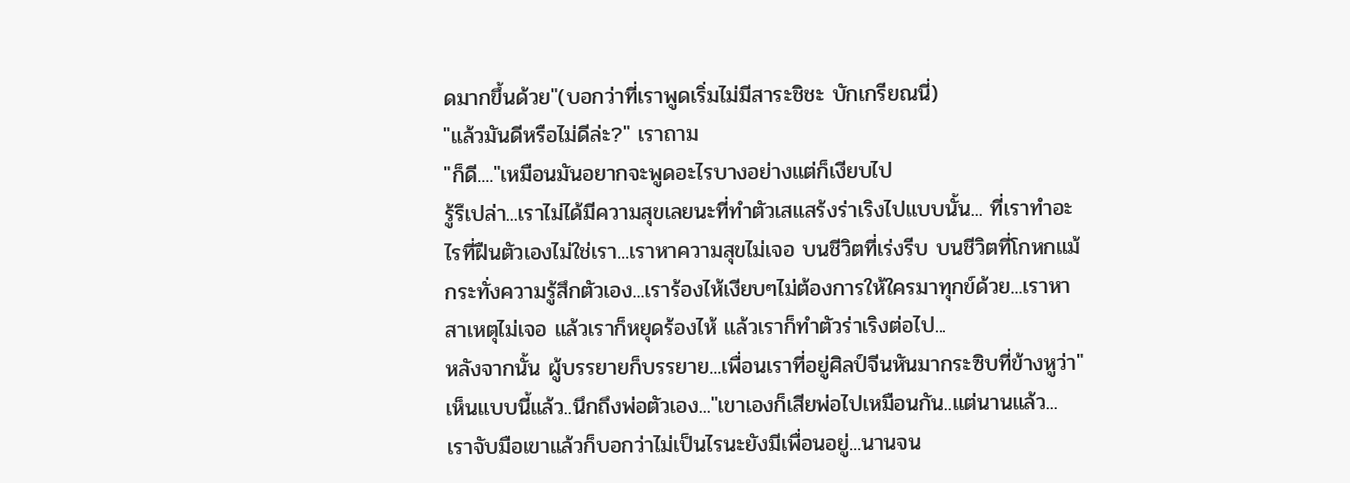ดมากขึ้นด้วย"(บอกว่าที่เราพูดเริ่มไม่มีสาระชิชะ บักเกรียณนี่)
"แล้วมันดีหรือไม่ดีล่ะ?" เราถาม
"ก็ดี...."เหมือนมันอยากจะพูดอะไรบางอย่างแต่ก็เงียบไป
รู้รึเปล่า...เราไม่ได้มีความสุขเลยนะที่ทำตัวเสแสร้งร่าเริงไปแบบนั้น... ที่เราทำอะไรที่ฝืนตัวเองไม่ใช่เรา...เราหาความสุขไม่เจอ บนชีวิตที่เร่งรีบ บนชีวิตที่โกหกแม้กระทั่งความรู้สึกตัวเอง...เราร้องไห้เงียบๆไม่ต้องการให้ใครมาทุกข์ด้วย...เราหาสาเหตุไม่เจอ แล้วเราก็หยุดร้องไห้ แล้วเราก็ทำตัวร่าเริงต่อไป...
หลังจากนั้น ผู้บรรยายก็บรรยาย...เพื่อนเราที่อยู่ศิลป์จีนหันมากระซิบที่ข้างหูว่า"เห็นแบบนี้แล้ว..นึกถึงพ่อตัวเอง..."เขาเองก็เสียพ่อไปเหมือนกัน..แต่นานแล้ว...
เราจับมือเขาแล้วก็บอกว่าไม่เป็นไรนะยังมีเพื่อนอยู่...นานจน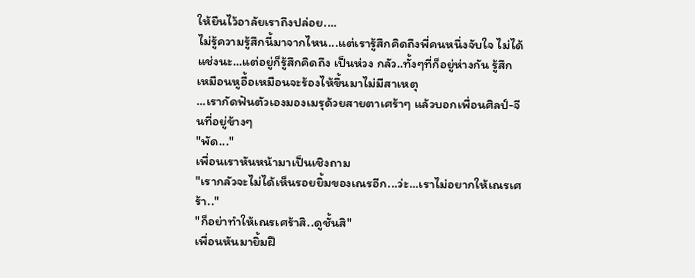ให้ยืนไว้อาลัยเราถึงปล่อย....
ไม่รู้ความรู้สึกนี้มาจากไหน...แต่เรารู้สึกคิดถึงพี่คนหนึ่งจับใจ ไม่ได้แช่งนะ...แต่อยู่ก็รู้สึกคิดถึง เป็นห่วง กลัว..ทั้งๆที่ก็อยู่ห่างกัน รู้สึกเหมือนหูอื้อเหมือนจะร้องไห้ขึ้นมาไม่มีสาเหตุ
...เรากัดฟันตัวเองมองเมรุด้วยสายตาเศร้าๆ แล้วบอกเพื่อนศิลป์-จีนที่อยู่ข้างๆ
"พัด..."
เพื่อนเราหันหน้ามาเป็นเชิงถาม
"เรากลัวจะไม่ได้เห็นรอยยิ้มของเณรอีก...ว่ะ...เราไม่อยากให้เณรเศร้า.."
"ก็อย่าทำให้เณรเศร้าสิ..ดูชั้นสิ"
เพื่อนหันมายิ้มฝื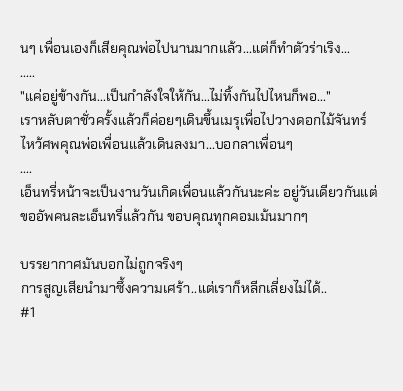นๆ เพื่อนเองก็เสียคุณพ่อไปนานมากแล้ว...แต่ก็ทำตัวร่าเริง...
.....
"แค่อยู่ข้างกัน...เป็นกำลังใจให้กัน...ไม่ทิ้งกันไปไหนก็พอ..."
เราหลับตาชั่วครั้งแล้วก็ค่อยๆเดินขึ้นเมรุเพื่อไปวางดอกไม้จันทร์ ไหว้ศพคุณพ่อเพื่อนแล้วเดินลงมา...บอกลาเพื่อนๆ
....
เอ็นทรี่หน้าจะเป็นงานวันเกิดเพื่อนแล้วกันนะค่ะ อยู่วันเดียวกันแต่ขออัพคนละเอ็นทรี่แล้วกัน ขอบคุณทุกคอมเม้นมากๆ

บรรยากาศมันบอกไม่ถูกจริงๆ
การสูญเสียนำมาซึ้งความเศร้า..แต่เราก็หลีกเลี่ยงไม่ได้..
#1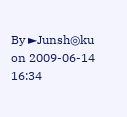By ►Junsh◎ku on 2009-06-14 16:34